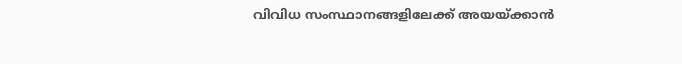വിവിധ സംസ്ഥാനങ്ങളിലേക്ക് അയയ്ക്കാൻ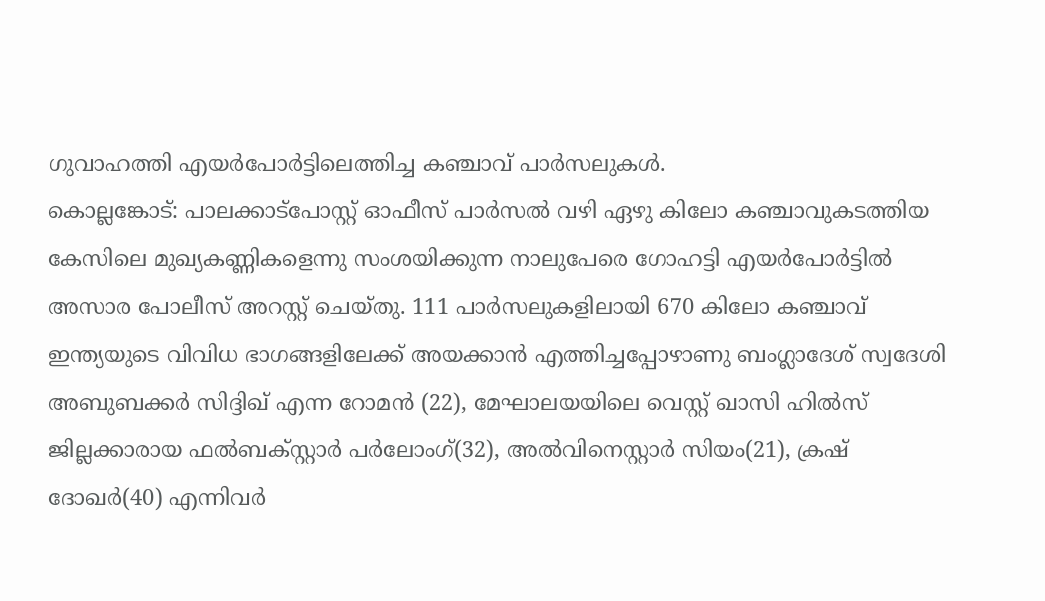ഗുവാഹത്തി എയർപോർട്ടിലെത്തിച്ച കഞ്ചാവ് പാർസലുകൾ.
കൊല്ലങ്കോട്: പാലക്കാട്പോസ്റ്റ് ഓഫീസ് പാർസൽ വഴി ഏഴു കിലോ കഞ്ചാവുകടത്തിയ കേസിലെ മുഖ്യകണ്ണികളെന്നു സംശയിക്കുന്ന നാലുപേരെ ഗോഹട്ടി എയർപോർട്ടിൽ അസാര പോലീസ് അറസ്റ്റ് ചെയ്തു. 111 പാർസലുകളിലായി 670 കിലോ കഞ്ചാവ് ഇന്ത്യയുടെ വിവിധ ഭാഗങ്ങളിലേക്ക് അയക്കാൻ എത്തിച്ചപ്പോഴാണു ബംഗ്ലാദേശ് സ്വദേശി അബുബക്കർ സിദ്ദിഖ് എന്ന റോമൻ (22), മേഘാലയയിലെ വെസ്റ്റ് ഖാസി ഹിൽസ് ജില്ലക്കാരായ ഫൽബക്സ്റ്റാർ പർലോംഗ്(32), അൽവിനെസ്റ്റാർ സിയം(21), ക്രഷ് ദോഖർ(40) എന്നിവർ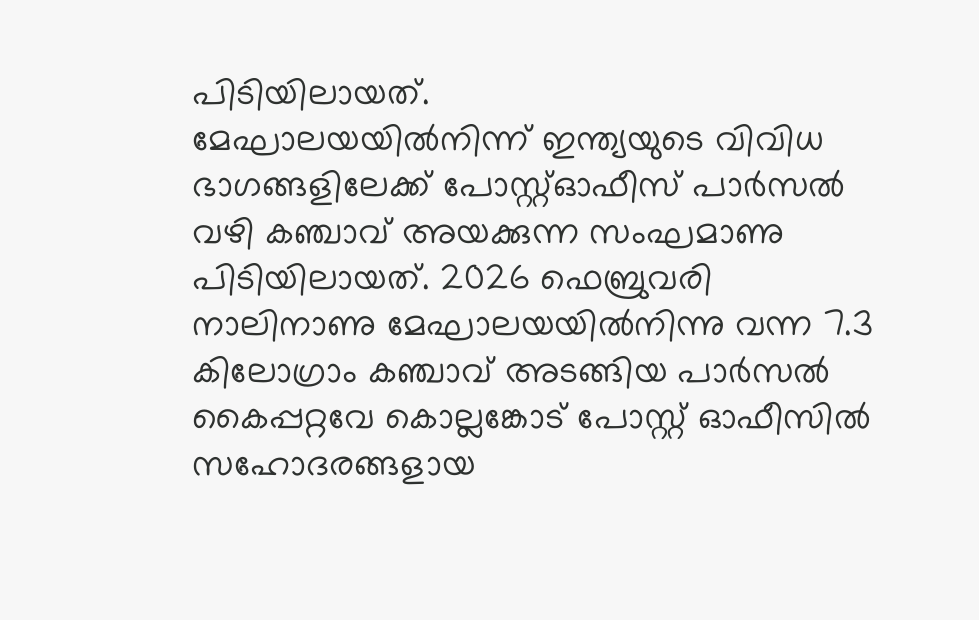പിടിയിലായത്.
മേഘാലയയിൽനിന്ന് ഇന്ത്യയുടെ വിവിധ ഭാഗങ്ങളിലേക്ക് പോസ്റ്റ്ഓഫീസ് പാർസൽ വഴി കഞ്ചാവ് അയക്കുന്ന സംഘമാണു പിടിയിലായത്. 2026 ഫെബ്രുവരി നാലിനാണു മേഘാലയയിൽനിന്നു വന്ന 7.3 കിലോഗ്രാം കഞ്ചാവ് അടങ്ങിയ പാർസൽ കൈപ്പറ്റവേ കൊല്ലങ്കോട് പോസ്റ്റ് ഓഫീസിൽ സഹോദരങ്ങളായ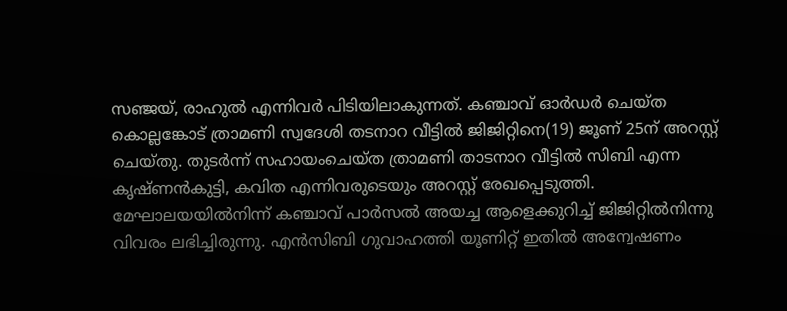സഞ്ജയ്, രാഹുൽ എന്നിവർ പിടിയിലാകുന്നത്. കഞ്ചാവ് ഓർഡർ ചെയ്ത കൊല്ലങ്കോട് ത്രാമണി സ്വദേശി തടനാറ വീട്ടിൽ ജിജിറ്റിനെ(19) ജൂണ് 25ന് അറസ്റ്റ് ചെയ്തു. തുടർന്ന് സഹായംചെയ്ത ത്രാമണി താടനാറ വീട്ടിൽ സിബി എന്ന കൃഷ്ണൻകുട്ടി, കവിത എന്നിവരുടെയും അറസ്റ്റ് രേഖപ്പെടുത്തി.
മേഘാലയയിൽനിന്ന് കഞ്ചാവ് പാർസൽ അയച്ച ആളെക്കുറിച്ച് ജിജിറ്റിൽനിന്നു വിവരം ലഭിച്ചിരുന്നു. എൻസിബി ഗുവാഹത്തി യൂണിറ്റ് ഇതിൽ അന്വേഷണം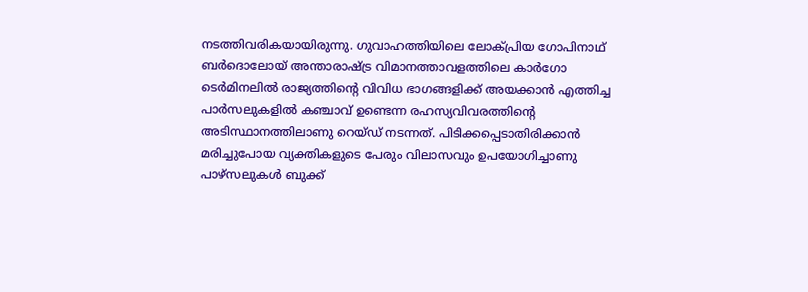നടത്തിവരികയായിരുന്നു. ഗുവാഹത്തിയിലെ ലോക്പ്രിയ ഗോപിനാഥ് ബർദൊലോയ് അന്താരാഷ്ട്ര വിമാനത്താവളത്തിലെ കാർഗോ ടെർമിനലിൽ രാജ്യത്തിന്റെ വിവിധ ഭാഗങ്ങളിക്ക് അയക്കാൻ എത്തിച്ച പാർസലുകളിൽ കഞ്ചാവ് ഉണ്ടെന്ന രഹസ്യവിവരത്തിന്റെ അടിസ്ഥാനത്തിലാണു റെയ്ഡ് നടന്നത്. പിടിക്കപ്പെടാതിരിക്കാൻ മരിച്ചുപോയ വ്യക്തികളുടെ പേരും വിലാസവും ഉപയോഗിച്ചാണു പാഴ്സലുകൾ ബുക്ക്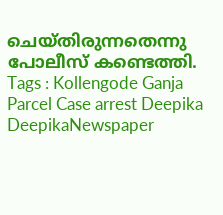ചെയ്തിരുന്നതെന്നു പോലീസ് കണ്ടെത്തി.
Tags : Kollengode Ganja Parcel Case arrest Deepika DeepikaNewspaper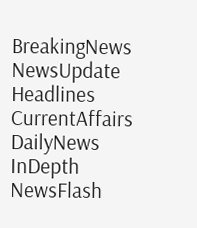BreakingNews NewsUpdate Headlines CurrentAffairs DailyNews InDepth NewsFlash